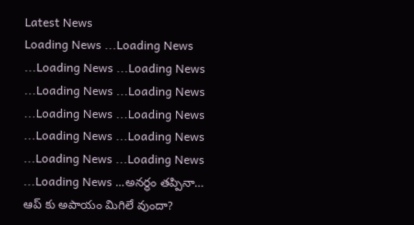Latest News
Loading News ...Loading News ...Loading News ...Loading News ...Loading News ...Loading News ...Loading News ...Loading News ...Loading News ...Loading News ...Loading News ...Loading News ...Loading News ...అనర్థం తప్పినా… ఆప్ కు అపాయం మిగిలే వుందా?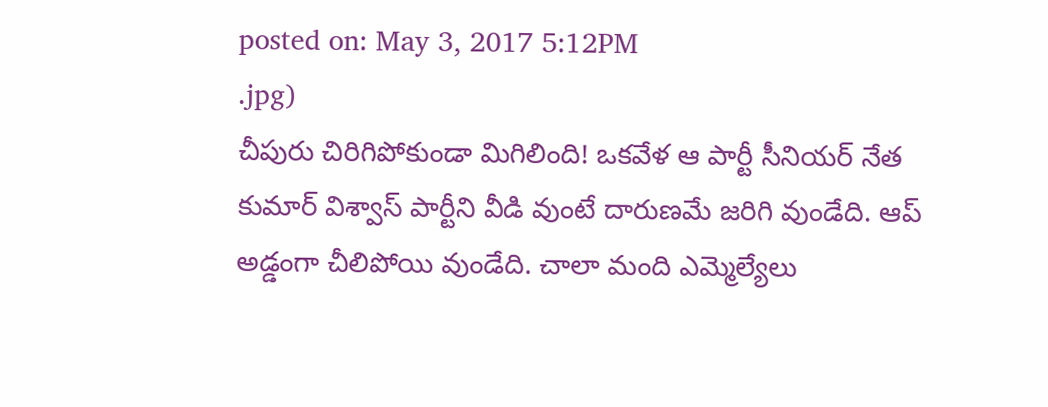posted on: May 3, 2017 5:12PM
.jpg)
చీపురు చిరిగిపోకుండా మిగిలింది! ఒకవేళ ఆ పార్టీ సీనియర్ నేత కుమార్ విశ్వాస్ పార్టీని వీడి వుంటే దారుణమే జరిగి వుండేది. ఆప్ అడ్డంగా చీలిపోయి వుండేది. చాలా మంది ఎమ్మెల్యేలు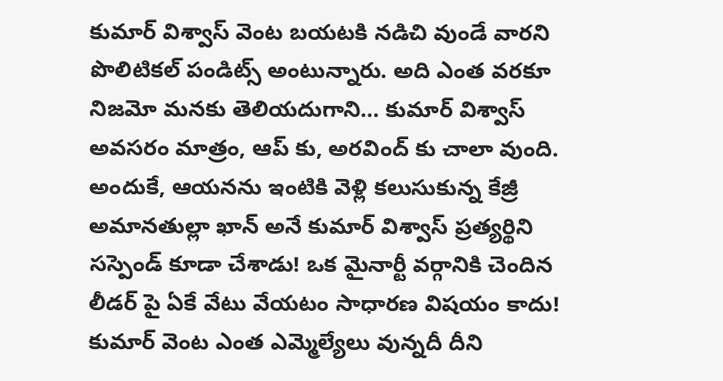కుమార్ విశ్వాస్ వెంట బయటకి నడిచి వుండే వారని పొలిటికల్ పండిట్స్ అంటున్నారు. అది ఎంత వరకూ నిజమో మనకు తెలియదుగాని… కుమార్ విశ్వాస్ అవసరం మాత్రం, ఆప్ కు, అరవింద్ కు చాలా వుంది. అందుకే, ఆయనను ఇంటికి వెళ్లి కలుసుకున్న కేజ్రీ అమానతుల్లా ఖాన్ అనే కుమార్ విశ్వాస్ ప్రత్యర్థిని సస్పెండ్ కూడా చేశాడు! ఒక మైనార్టీ వర్గానికి చెందిన లీడర్ పై ఏకే వేటు వేయటం సాధారణ విషయం కాదు! కుమార్ వెంట ఎంత ఎమ్మెల్యేలు వున్నదీ దీని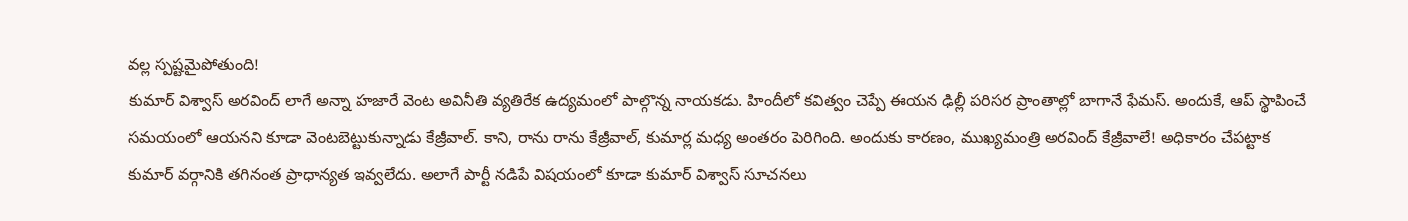వల్ల స్పష్టమైపోతుంది!
కుమార్ విశ్వాస్ అరవింద్ లాగే అన్నా హజారే వెంట అవినీతి వ్యతిరేక ఉద్యమంలో పాల్గొన్న నాయకడు. హిందీలో కవిత్వం చెప్పే ఈయన ఢిల్లీ పరిసర ప్రాంతాల్లో బాగానే ఫేమస్. అందుకే, ఆప్ స్థాపించే సమయంలో ఆయనని కూడా వెంటబెట్టుకున్నాడు కేజ్రీవాల్. కాని, రాను రాను కేజ్రీవాల్, కుమార్ల మధ్య అంతరం పెరిగింది. అందుకు కారణం, ముఖ్యమంత్రి అరవింద్ కేజ్రీవాలే! అధికారం చేపట్టాక కుమార్ వర్గానికి తగినంత ప్రాధాన్యత ఇవ్వలేదు. అలాగే పార్టీ నడిపే విషయంలో కూడా కుమార్ విశ్వాస్ సూచనలు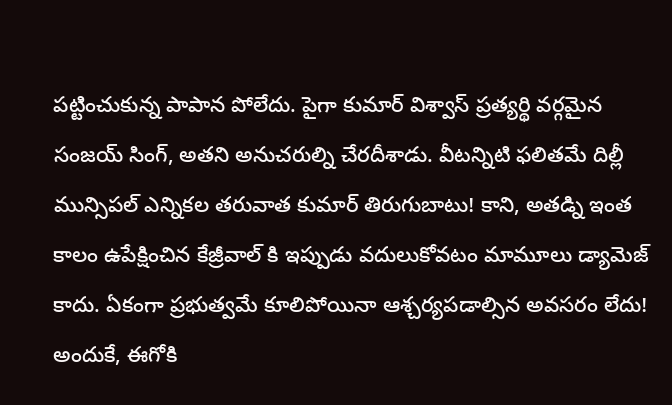పట్టించుకున్న పాపాన పోలేదు. పైగా కుమార్ విశ్వాస్ ప్రత్యర్థి వర్గమైన సంజయ్ సింగ్, అతని అనుచరుల్ని చేరదీశాడు. వీటన్నిటి ఫలితమే దిల్లీ మున్సిపల్ ఎన్నికల తరువాత కుమార్ తిరుగుబాటు! కాని, అతడ్ని ఇంత కాలం ఉపేక్షించిన కేజ్రీవాల్ కి ఇప్పుడు వదులుకోవటం మామూలు డ్యామెజ్ కాదు. ఏకంగా ప్రభుత్వమే కూలిపోయినా ఆశ్చర్యపడాల్సిన అవసరం లేదు! అందుకే, ఈగోకి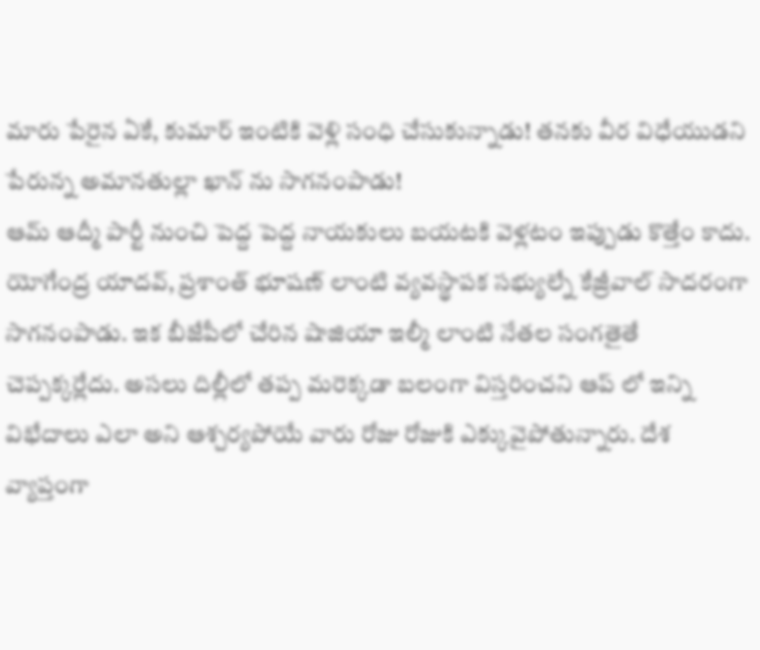మారు పేరైన ఏకే, కుమార్ ఇంటికి వెళ్లి సంధి చేసుకున్నాడు! తనకు వీర విధేయుడని పేరున్న అమానతుల్లా ఖాన్ ను సాగనంపాడు!
ఆమ్ ఆద్మీ పార్టీ నుంచి పెద్ద పెద్ద నాయకులు బయటకి వెళ్లటం ఇప్పుడు కొత్తేం కాదు. యోగేంద్ర యాదవ్, ప్రశాంత్ భూషణ్ లాంటి వ్యవస్థాపక సభ్యుల్నే కేజ్రీవాల్ సాదరంగా సాగనంపాడు. ఇక బీజేపీలో చేరిన షాజియా ఇల్మీ లాంటి నేతల సంగతైతే చెప్పక్కర్లేదు. అసలు దిల్లీలో తప్ప మరెక్కడా బలంగా విస్తరించని ఆప్ లో ఇన్ని విభేదాలు ఎలా అని ఆశ్చర్యపోయే వారు రోజు రోజుకి ఎక్కువైపోతున్నారు. దేశ వ్యాప్తంగా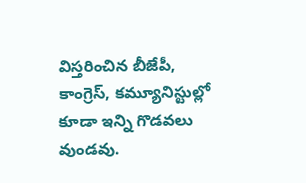విస్తరించిన బీజేపీ, కాంగ్రెస్, కమ్యూనిస్టుల్లో కూడా ఇన్ని గొడవలు వుండవు.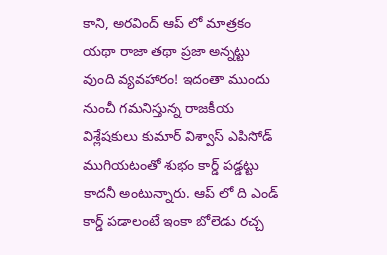కాని, అరవింద్ ఆప్ లో మాత్రకం యథా రాజా తథా ప్రజా అన్నట్టు వుంది వ్యవహారం! ఇదంతా ముందు నుంచీ గమనిస్తున్న రాజకీయ విశ్లేషకులు కుమార్ విశ్వాస్ ఎపిసోడ్ ముగియటంతో శుభం కార్డ్ పడ్డట్టు కాదనీ అంటున్నారు. ఆప్ లో ది ఎండ్ కార్డ్ పడాలంటే ఇంకా బోలెడు రచ్చ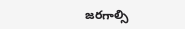జరగాల్సి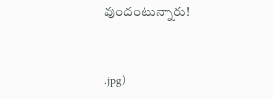వుందంటున్నారు!



.jpg)